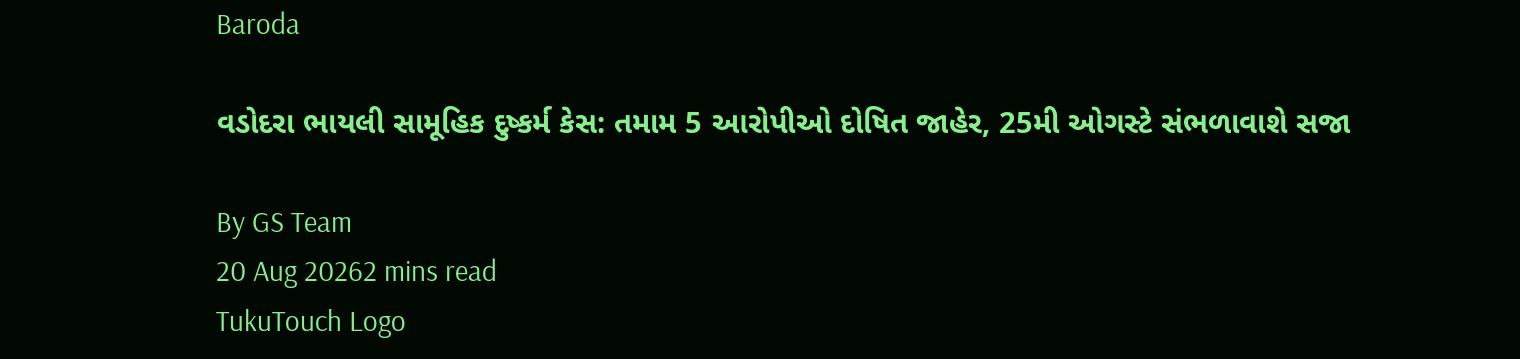Baroda

વડોદરા ભાયલી સામૂહિક દુષ્કર્મ કેસ: તમામ 5 આરોપીઓ દોષિત જાહેર, 25મી ઓગસ્ટે સંભળાવાશે સજા

By GS Team
20 Aug 20262 mins read
TukuTouch Logo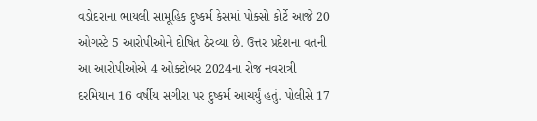વડોદરાના ભાયલી સામૂહિક દુષ્કર્મ કેસમાં પોક્સો કોર્ટે આજે 20 ઓગસ્ટે 5 આરોપીઓને દોષિત ઠેરવ્યા છે. ઉત્તર પ્રદેશના વતની આ આરોપીઓએ 4 ઓક્ટોબર 2024ના રોજ નવરાત્રી દરમિયાન 16 વર્ષીય સગીરા પર દુષ્કર્મ આચર્યું હતું. પોલીસે 17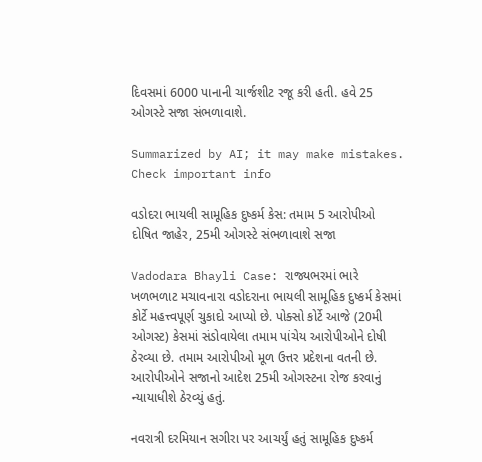દિવસમાં 6000 પાનાની ચાર્જશીટ રજૂ કરી હતી. હવે 25 ઓગસ્ટે સજા સંભળાવાશે.

Summarized by AI; it may make mistakes. Check important info

વડોદરા ભાયલી સામૂહિક દુષ્કર્મ કેસ: તમામ 5 આરોપીઓ દોષિત જાહેર, 25મી ઓગસ્ટે સંભળાવાશે સજા

Vadodara Bhayli Case: રાજ્યભરમાં ભારે ખળભળાટ મચાવનારા વડોદરાના ભાયલી સામૂહિક દુષ્કર્મ કેસમાં કોર્ટે મહત્ત્વપૂર્ણ ચુકાદો આપ્યો છે. પોક્સો કોર્ટે આજે (20મી ઓગસ્ટ) કેસમાં સંડોવાયેલા તમામ પાંચેય આરોપીઓને દોષી ઠેરવ્યા છે. તમામ આરોપીઓ મૂળ ઉત્તર પ્રદેશના વતની છે. આરોપીઓને સજાનો આદેશ 25મી ઓગસ્ટના રોજ કરવાનું ન્યાયાધીશે ઠેરવ્યું હતું.

નવરાત્રી દરમિયાન સગીરા પર આચર્યું હતું સામૂહિક દુષ્કર્મ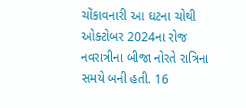ચોંકાવનારી આ ઘટના ચોથી ઓક્ટોબર 2024ના રોજ નવરાત્રીના બીજા નોરતે રાત્રિના સમયે બની હતી. 16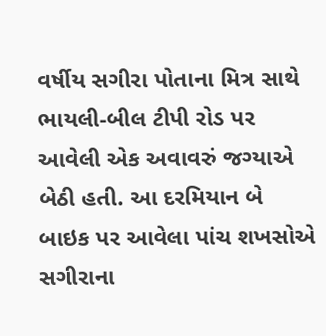વર્ષીય સગીરા પોતાના મિત્ર સાથે ભાયલી-બીલ ટીપી રોડ પર આવેલી એક અવાવરું જગ્યાએ બેઠી હતી. આ દરમિયાન બે બાઇક પર આવેલા પાંચ શખસોએ સગીરાના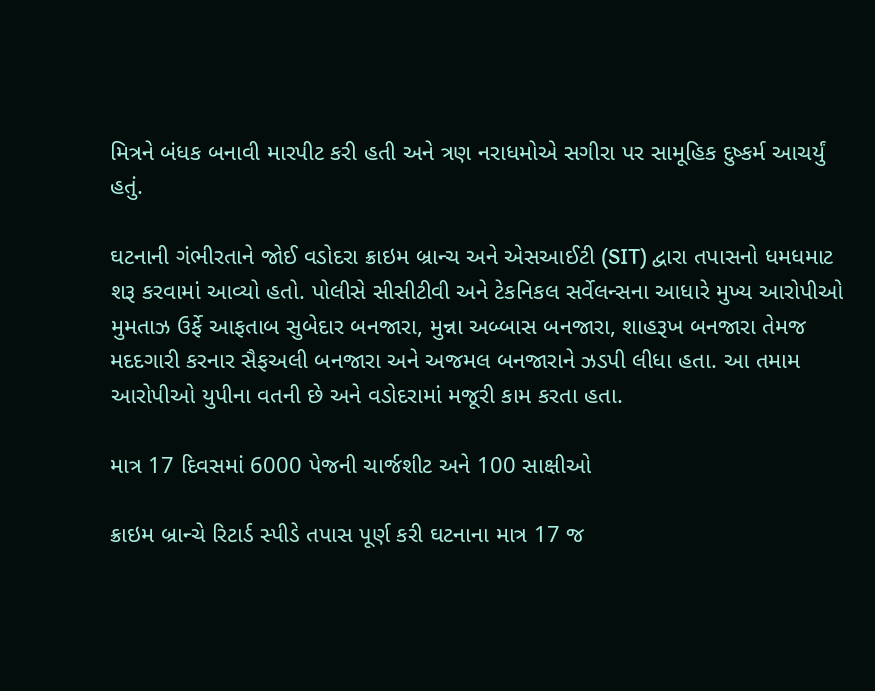મિત્રને બંધક બનાવી મારપીટ કરી હતી અને ત્રણ નરાધમોએ સગીરા પર સામૂહિક દુષ્કર્મ આચર્યું હતું.

ઘટનાની ગંભીરતાને જોઈ વડોદરા ક્રાઇમ બ્રાન્ચ અને એસઆઈટી (SIT) દ્વારા તપાસનો ધમધમાટ શરૂ કરવામાં આવ્યો હતો. પોલીસે સીસીટીવી અને ટેકનિકલ સર્વેલન્સના આધારે મુખ્ય આરોપીઓ મુમતાઝ ઉર્ફે આફતાબ સુબેદાર બનજારા, મુન્ના અબ્બાસ બનજારા, શાહરૂખ બનજારા તેમજ મદદગારી કરનાર સૈફઅલી બનજારા અને અજમલ બનજારાને ઝડપી લીધા હતા. આ તમામ આરોપીઓ યુપીના વતની છે અને વડોદરામાં મજૂરી કામ કરતા હતા.

માત્ર 17 દિવસમાં 6000 પેજની ચાર્જશીટ અને 100 સાક્ષીઓ

ક્રાઇમ બ્રાન્ચે રિટાર્ડ સ્પીડે તપાસ પૂર્ણ કરી ઘટનાના માત્ર 17 જ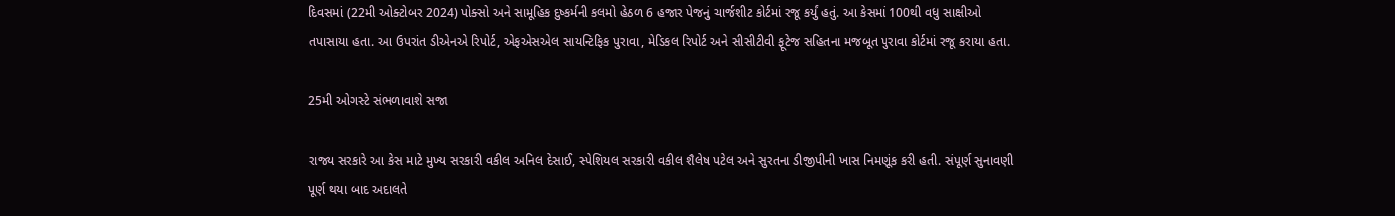દિવસમાં (22મી ઓક્ટોબર 2024) પોક્સો અને સામૂહિક દુષ્કર્મની કલમો હેઠળ 6 હજાર પેજનું ચાર્જશીટ કોર્ટમાં રજૂ કર્યું હતું. આ કેસમાં 100થી વધુ સાક્ષીઓ તપાસાયા હતા. આ ઉપરાંત ડીએનએ રિપોર્ટ, એફએસએલ સાયન્ટિફિક પુરાવા, મેડિકલ રિપોર્ટ અને સીસીટીવી ફૂટેજ સહિતના મજબૂત પુરાવા કોર્ટમાં રજૂ કરાયા હતા.

25મી ઓગસ્ટે સંભળાવાશે સજા

રાજ્ય સરકારે આ કેસ માટે મુખ્ય સરકારી વકીલ અનિલ દેસાઈ, સ્પેશિયલ સરકારી વકીલ શૈલેષ પટેલ અને સુરતના ડીજીપીની ખાસ નિમણૂંક કરી હતી. સંપૂર્ણ સુનાવણી પૂર્ણ થયા બાદ અદાલતે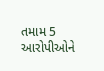તમામ 5 આરોપીઓને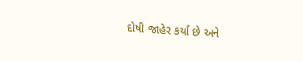દોષી જાહેર કર્યા છે અને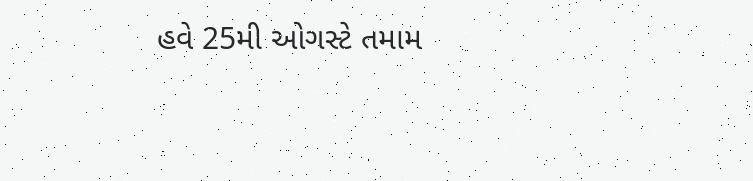હવે 25મી ઓગસ્ટે તમામ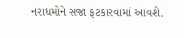નરાધમોને સજા ફટકારવામાં આવશે.